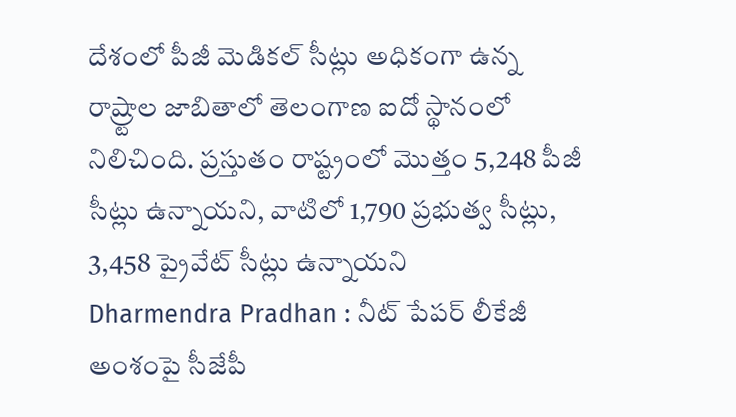దేశంలో పీజీ మెడికల్ సీట్లు అధికంగా ఉన్న రాష్ర్టాల జాబితాలో తెలంగాణ ఐదో స్థానంలో నిలిచింది. ప్రస్తుతం రాష్ట్రంలో మొత్తం 5,248 పీజీ సీట్లు ఉన్నాయని, వాటిలో 1,790 ప్రభుత్వ సీట్లు, 3,458 ప్రైవేట్ సీట్లు ఉన్నాయని
Dharmendra Pradhan : నీట్ పేపర్ లీకేజీ అంశంపై సీజేపీ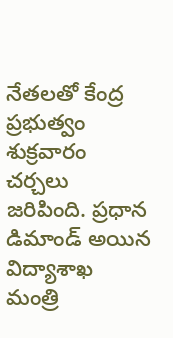నేతలతో కేంద్ర ప్రభుత్వం శుక్రవారం చర్చలు జరిపింది. ప్రధాన డిమాండ్ అయిన విద్యాశాఖ మంత్రి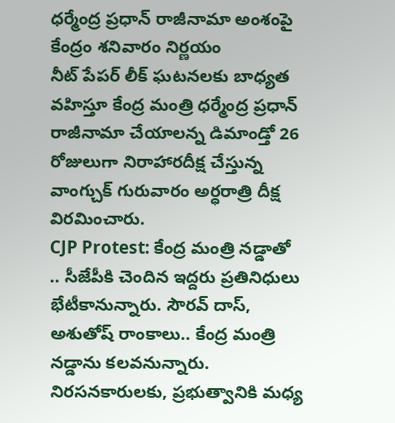ధర్మేంద్ర ప్రధాన్ రాజీనామా అంశంపై కేంద్రం శనివారం నిర్ణయం
నీట్ పేపర్ లీక్ ఘటనలకు బాధ్యత వహిస్తూ కేంద్ర మంత్రి ధర్మేంద్ర ప్రధాన్ రాజీనామా చేయాలన్న డిమాండ్తో 26 రోజులుగా నిరాహారదీక్ష చేస్తున్న వాంగ్చుక్ గురువారం అర్ధరాత్రి దీక్ష విరమించారు.
CJP Protest: కేంద్ర మంత్రి నడ్డాతో .. సీజేపీకి చెందిన ఇద్దరు ప్రతినిధులు భేటీకానున్నారు. సౌరవ్ దాస్, అశుతోష్ రాంకాలు.. కేంద్ర మంత్రి నడ్డాను కలవనున్నారు. నిరసనకారులకు, ప్రభుత్వానికి మధ్య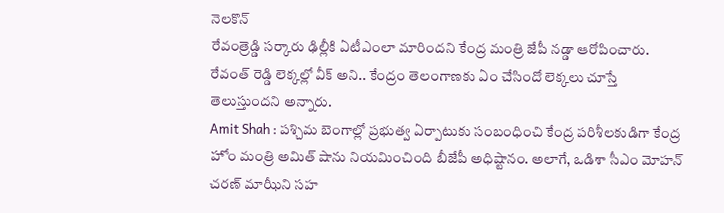నెలకొన్
రేవంత్రెడ్డి సర్కారు ఢిల్లీకి ఏటీఎంలా మారిందని కేంద్ర మంత్రి జేపీ నడ్డా ఆరోపించారు. రేవంత్ రెడ్డి లెక్కల్లో వీక్ అని.. కేంద్రం తెలంగాణకు ఏం చేసిందో లెక్కలు చూస్తే తెలుస్తుందని అన్నారు.
Amit Shah : పశ్చిమ బెంగాల్లో ప్రభుత్వ ఏర్పాటుకు సంబంధించి కేంద్ర పరిశీలకుడిగా కేంద్ర హోం మంత్రి అమిత్ షాను నియమించింది బీజేపీ అధిష్టానం. అలాగే, ఒడిశా సీఎం మోహన్ చరణ్ మాఝీని సహ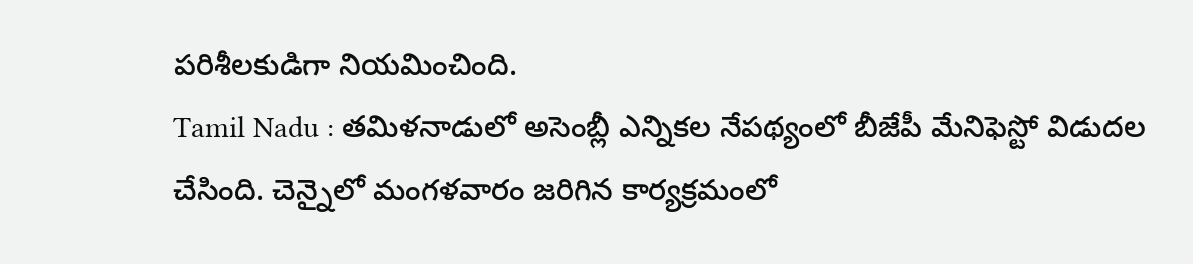పరిశీలకుడిగా నియమించింది.
Tamil Nadu : తమిళనాడులో అసెంబ్లీ ఎన్నికల నేపథ్యంలో బీజేపీ మేనిఫెస్టో విడుదల చేసింది. చెన్నైలో మంగళవారం జరిగిన కార్యక్రమంలో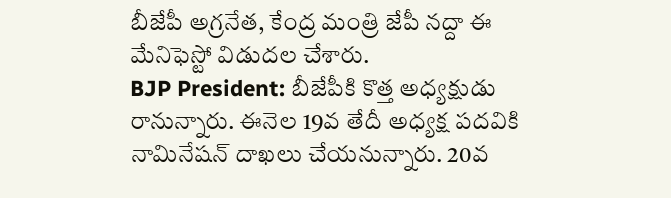బీజేపీ అగ్రనేత, కేంద్ర మంత్రి జేపీ నద్దా ఈ మేనిఫెస్టో విడుదల చేశారు.
BJP President: బీజేపీకి కొత్త అధ్యక్షుడు రానున్నారు. ఈనెల 19వ తేదీ అధ్యక్ష పదవికి నామినేషన్ దాఖలు చేయనున్నారు. 20వ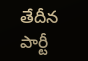తేదీన పార్టీ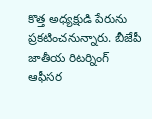కొత్త అధ్యక్షుడి పేరును ప్రకటించనున్నారు. బీజేపీ జాతీయ రిటర్నింగ్ ఆఫీసర